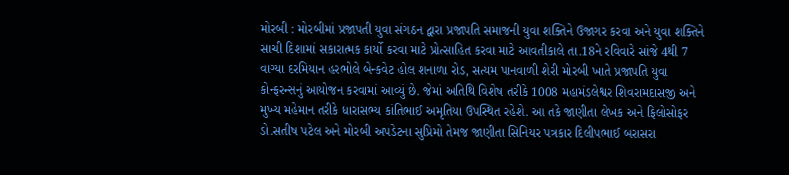મોરબી : મોરબીમાં પ્રજાપતી યુવા સંગઠન દ્વારા પ્રજાપતિ સમાજની યુવા શક્તિને ઉજાગર કરવા અને યુવા શક્તિને સાચી દિશામાં સકારાત્મક કાર્યો કરવા માટે પ્રોત્સાહિત કરવા માટે આવતીકાલે તા.18ને રવિવારે સાંજે 4થી 7 વાગ્યા દરમિયાન હરભોલે બેન્કવેટ હોલ શનાળા રોડ, સત્યમ પાનવાળી શેરી મોરબી ખાતે પ્રજાપતિ યુવા કોન્ફરન્સનું આયોજન કરવામાં આવ્યું છે. જેમાં અતિથિ વિશેષ તરીકે 1008 મહામંડલેશ્વર શિવરામદાસજી અને મુખ્ય મહેમાન તરીકે ધારાસભ્ય કાંતિભાઈ અમૃતિયા ઉપસ્થિત રહેશે. આ તકે જાણીતા લેખક અને ફિલોસોફર ડો.સતીષ પટેલ અને મોરબી અપડેટના સુપ્રિમો તેમજ જાણીતા સિનિયર પત્રકાર દિલીપભાઈ બરાસરા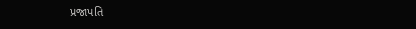પ્રજાપતિ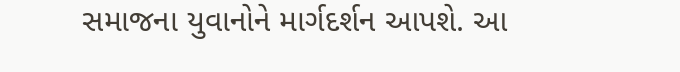સમાજના યુવાનોને માર્ગદર્શન આપશે. આ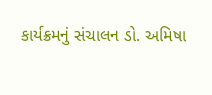કાર્યક્રમનું સંચાલન ડો. અમિષા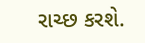રાચ્છ કરશે.